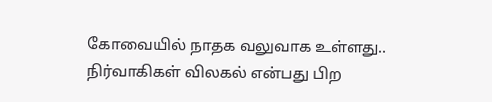கோவையில் நாதக வலுவாக உள்ளது.. நிர்வாகிகள் விலகல் என்பது பிற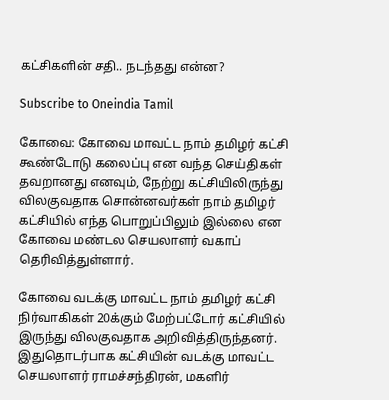கட்சிகளின் சதி.. நடந்தது என்ன?

Subscribe to Oneindia Tamil

கோவை: கோவை மாவட்ட நாம் தமிழர் கட்சி கூண்டோடு கலைப்பு என வந்த செய்திகள் தவறானது எனவும், நேற்று கட்சியிலிருந்து விலகுவதாக சொன்னவர்கள் நாம் தமிழர் கட்சியில் எந்த பொறுப்பிலும் இல்லை என கோவை மண்டல செயலாளர் வகாப் தெரிவித்துள்ளார்.

கோவை வடக்கு மாவட்ட நாம் தமிழர் கட்சி நிர்வாகிகள் 20க்கும் மேற்பட்டோர் கட்சியில் இருந்து விலகுவதாக அறிவித்திருந்தனர். இதுதொடர்பாக கட்சியின் வடக்கு மாவட்ட செயலாளர் ராமச்சந்திரன், மகளிர்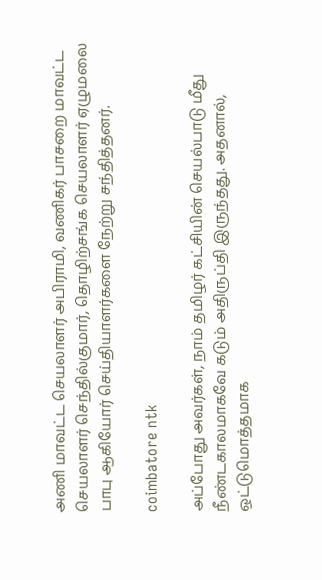அணி மாவட்ட செயலாளர் அபிராமி, வணிகர் பாசறை மாவட்ட செயலாளர் செந்தில்குமார், தொழிற்சங்க செயலாளர் ஏழுமலை பாபு ஆகியோர் செய்தியாளர்களை நேற்று சந்தித்தனர்.

coimbatore ntk

அப்போது அவர்கள், நாம் தமிழர் கட்சியின் செயல்பாடு மீது நீண்டகாலமாகவே கடும் அதிருப்தி இருந்தது. அதனால், ஒட்டுமொத்தமாக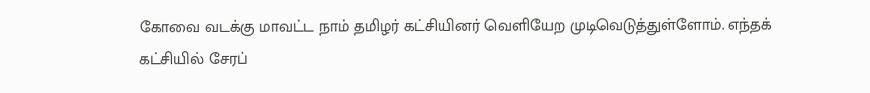கோவை வடக்கு மாவட்ட நாம் தமிழர் கட்சியினர் வெளியேற முடிவெடுத்துள்ளோம். எந்தக் கட்சியில் சேரப்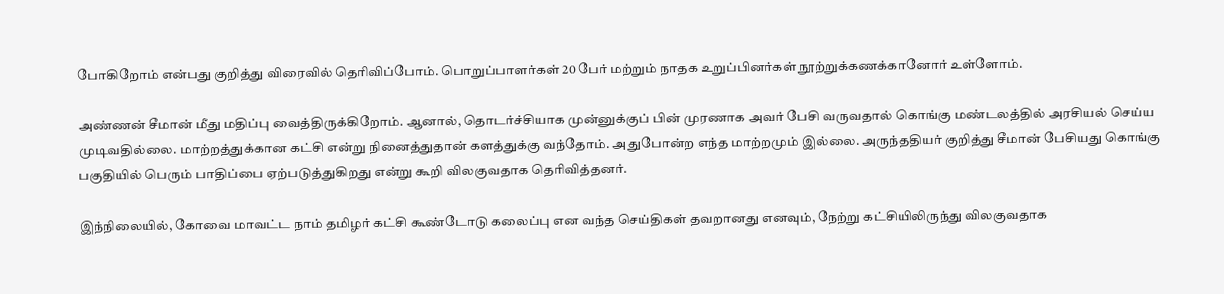போகிறோம் என்பது குறித்து விரைவில் தெரிவிப்போம். பொறுப்பாளர்கள் 20 பேர் மற்றும் நாதக உறுப்பினர்கள் நூற்றுக்கணக்கானோர் உள்ளோம்.

அண்ணன் சீமான் மீது மதிப்பு வைத்திருக்கிறோம். ஆனால், தொடர்ச்சியாக முன்னுக்குப் பின் முரணாக அவர் பேசி வருவதால் கொங்கு மண்டலத்தில் அரசியல் செய்ய முடிவதில்லை. மாற்றத்துக்கான கட்சி என்று நினைத்துதான் களத்துக்கு வந்தோம். அதுபோன்ற எந்த மாற்றமும் இல்லை. அருந்ததியர் குறித்து சீமான் பேசியது கொங்கு பகுதியில் பெரும் பாதிப்பை ஏற்படுத்துகிறது என்று கூறி விலகுவதாக தெரிவித்தனர்.

இந்நிலையில், கோவை மாவட்ட நாம் தமிழர் கட்சி கூண்டோடு கலைப்பு என வந்த செய்திகள் தவறானது எனவும், நேற்று கட்சியிலிருந்து விலகுவதாக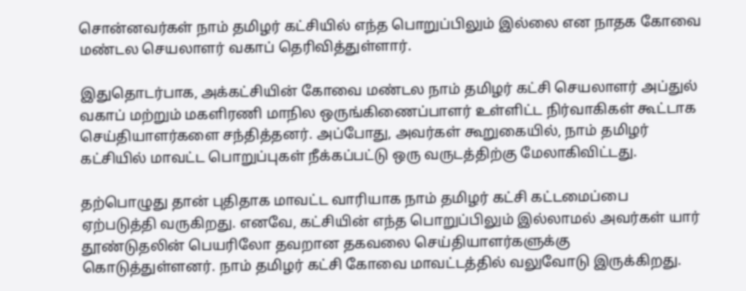சொன்னவர்கள் நாம் தமிழர் கட்சியில் எந்த பொறுப்பிலும் இல்லை என நாதக கோவை மண்டல செயலாளர் வகாப் தெரிவித்துள்ளார்.

இதுதொடர்பாக, அக்கட்சியின் கோவை மண்டல நாம் தமிழர் கட்சி செயலாளர் அப்துல் வகாப் மற்றும் மகளிரணி மாநில ஒருங்கிணைப்பாளர் உள்ளிட்ட நிர்வாகிகள் கூட்டாக செய்தியாளர்களை சந்தித்தனர். அப்போது, அவர்கள் கூறுகையில், நாம் தமிழர் கட்சியில் மாவட்ட பொறுப்புகள் நீக்கப்பட்டு ஒரு வருடத்திற்கு மேலாகிவிட்டது.

தற்பொழுது தான் புதிதாக மாவட்ட வாரியாக நாம் தமிழர் கட்சி கட்டமைப்பை ஏற்படுத்தி வருகிறது. எனவே, கட்சியின் எந்த பொறுப்பிலும் இல்லாமல் அவர்கள் யார் தூண்டுதலின் பெயரிலோ தவறான தகவலை செய்தியாளர்களுக்கு கொடுத்துள்ளனர். நாம் தமிழர் கட்சி கோவை மாவட்டத்தில் வலுவோடு இருக்கிறது.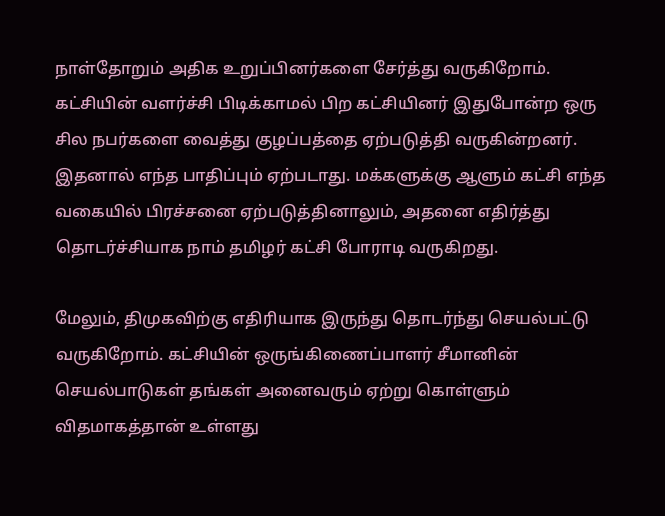நாள்தோறும் அதிக உறுப்பினர்களை சேர்த்து வருகிறோம். கட்சியின் வளர்ச்சி பிடிக்காமல் பிற கட்சியினர் இதுபோன்ற ஒரு சில நபர்களை வைத்து குழப்பத்தை ஏற்படுத்தி வருகின்றனர். இதனால் எந்த பாதிப்பும் ஏற்படாது. மக்களுக்கு ஆளும் கட்சி எந்த வகையில் பிரச்சனை ஏற்படுத்தினாலும், அதனை எதிர்த்து தொடர்ச்சியாக நாம் தமிழர் கட்சி போராடி வருகிறது.

மேலும், திமுகவிற்கு எதிரியாக இருந்து தொடர்ந்து செயல்பட்டு வருகிறோம். கட்சியின் ஒருங்கிணைப்பாளர் சீமானின் செயல்பாடுகள் தங்கள் அனைவரும் ஏற்று கொள்ளும் விதமாகத்தான் உள்ளது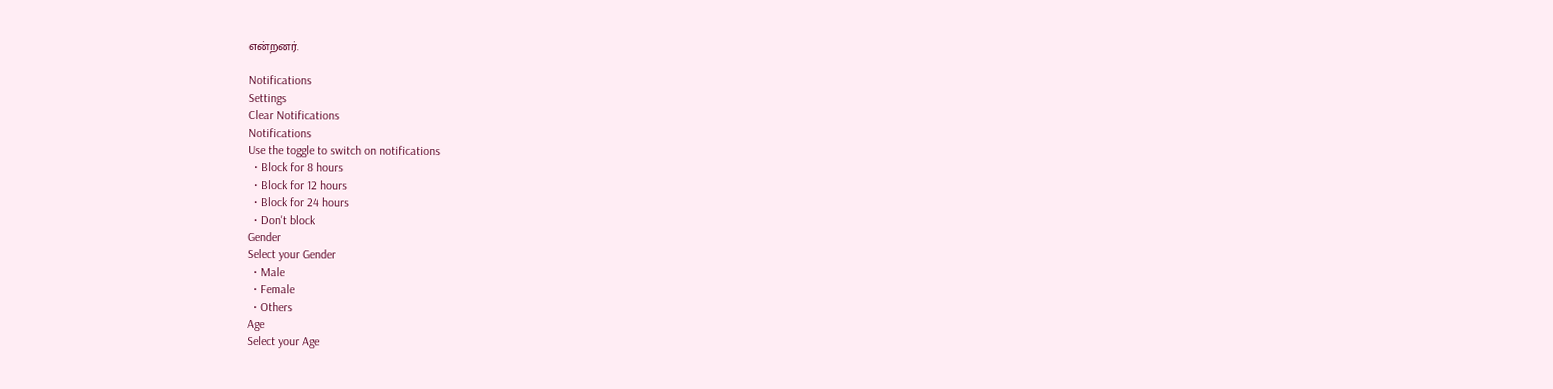என்றனர்.

Notifications
Settings
Clear Notifications
Notifications
Use the toggle to switch on notifications
  • Block for 8 hours
  • Block for 12 hours
  • Block for 24 hours
  • Don't block
Gender
Select your Gender
  • Male
  • Female
  • Others
Age
Select your Age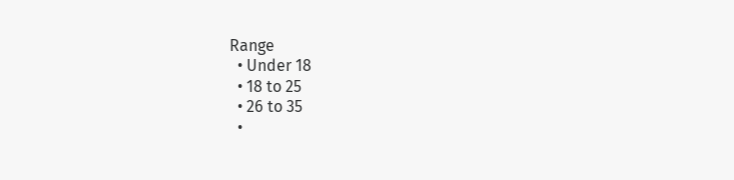Range
  • Under 18
  • 18 to 25
  • 26 to 35
  •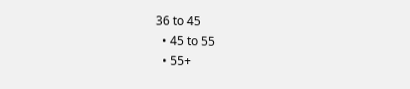36 to 45
  • 45 to 55
  • 55+